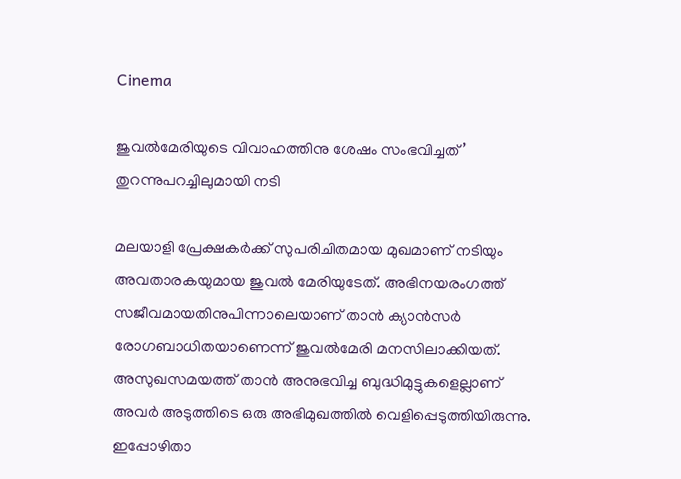Cinema

ജുവൽമേരിയുടെ വിവാഹത്തിനു ശേഷം സംഭവിച്ചത്’ തുറന്നുപറച്ചിലുമായി നടി

മലയാളി പ്രേക്ഷകർക്ക് സുപരിചിതമായ മുഖമാണ് നടിയും അവതാരകയുമായ ജുവൽ മേരിയുടേത്. അഭിനയരംഗത്ത് സജീവമായതിനുപിന്നാലെയാണ് താൻ ക്യാൻസർ രോഗബാധിതയാണെന്ന് ജുവൽമേരി മനസിലാക്കിയത്. അസുഖസമയത്ത് താൻ അനുഭവിച്ച ബുദ്ധിമുട്ടുകളെല്ലാണ് അവർ അടുത്തിടെ ഒരു അഭിമുഖത്തിൽ വെളിപ്പെടുത്തിയിരുന്നു. ഇപ്പോഴിതാ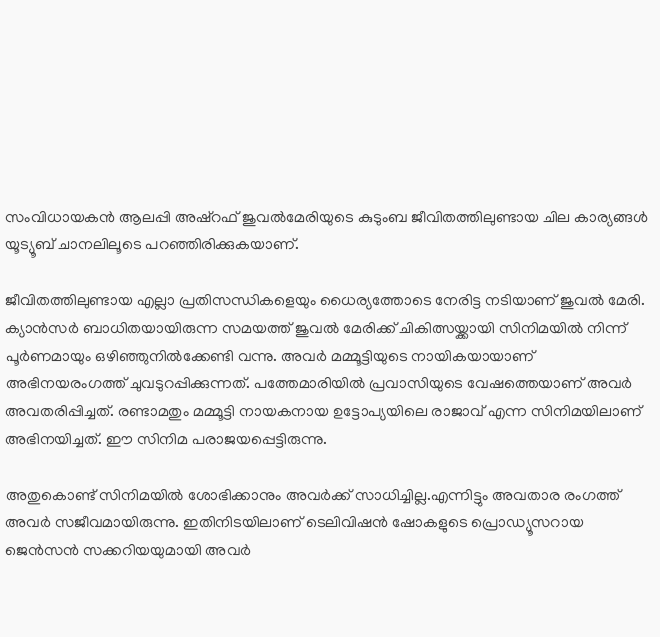സംവിധായകൻ ആലപ്പി അഷ്‌റഫ് ജുവൽമേരിയുടെ കുടുംബ ജീവിതത്തിലുണ്ടായ ചില കാര്യങ്ങൾ യൂട്യൂബ് ചാനലിലൂടെ പറഞ്ഞിരിക്കുകയാണ്.

ജീവിതത്തിലുണ്ടായ എല്ലാ പ്രതിസന്ധികളെയും ധൈര്യത്തോടെ നേരിട്ട നടിയാണ് ജുവൽ മേരി. ക്യാൻസർ ബാധിതയായിരുന്ന സമയത്ത് ജുവൽ മേരിക്ക് ചികിത്സയ്ക്കായി സിനിമയിൽ നിന്ന് പൂർണമായും ഒഴിഞ്ഞുനിൽക്കേണ്ടി വന്നു. അവർ മമ്മൂട്ടിയുടെ നായികയായാണ് അഭിനയരംഗത്ത് ചുവടുറപ്പിക്കുന്നത്. പത്തേമാരിയിൽ പ്രവാസിയുടെ വേഷത്തെയാണ് അവർ അവതരിപ്പിച്ചത്. രണ്ടാമതും മമ്മൂട്ടി നായകനായ ഉട്ടോപ്യയിലെ രാജാവ് എന്ന സിനിമയിലാണ് അഭിനയിച്ചത്. ഈ സിനിമ പരാജയപ്പെട്ടിരുന്നു.

അതുകൊണ്ട് സിനിമയിൽ ശോഭിക്കാനും അവർക്ക് സാധിച്ചില്ല.എന്നിട്ടും അവതാര രംഗത്ത് അവർ സജീവമായിരുന്നു. ഇതിനിടയിലാണ് ടെലിവിഷൻ ഷോകളുടെ പ്രൊഡ്യൂസറായ ജെൻസൻ സക്കറിയയുമായി അവർ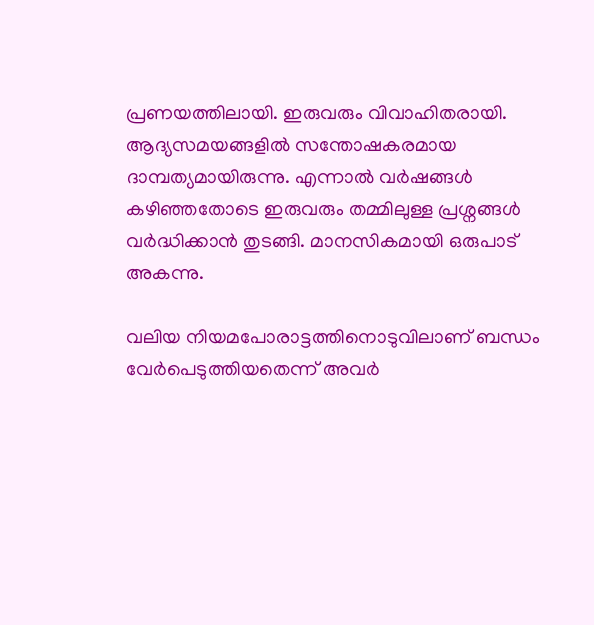പ്രണയത്തിലായി. ഇരുവരും വിവാഹിതരായി. ആദ്യസമയങ്ങളിൽ സന്തോഷകരമായ ദാമ്പത്യമായിരുന്നു. എന്നാൽ വർഷങ്ങൾ കഴിഞ്ഞതോടെ ഇരുവരും തമ്മിലുള്ള പ്രശ്നങ്ങൾ വർദ്ധിക്കാൻ തുടങ്ങി. മാനസികമായി ഒരുപാട് അകന്നു.

വലിയ നിയമപോരാട്ടത്തിനൊടുവിലാണ് ബന്ധം വേർപെടുത്തിയതെന്ന് അവർ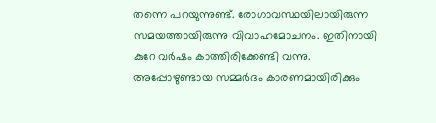തന്നെ പറയുന്നുണ്ട്. രോഗാവസ്ഥയിലായിരുന്ന സമയത്തായിരുന്നു വിവാഹമോചനം. ഇതിനായി കുറേ വർഷം കാത്തിരിക്കേണ്ടി വന്നു. അപ്പോഴുണ്ടായ സമ്മർദം കാരണമായിരിക്കും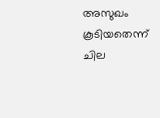അസുഖം കൂടിയതെന്ന് ചില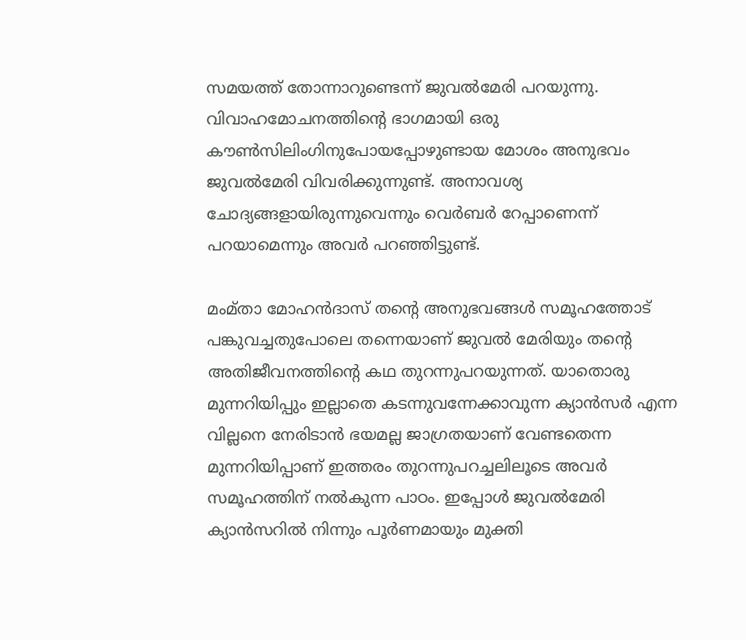സമയത്ത് തോന്നാറുണ്ടെന്ന് ജുവൽമേരി പറയുന്നു. വിവാഹമോചനത്തിന്റെ ഭാഗമായി ഒരു കൗൺസിലിംഗിനുപോയപ്പോഴുണ്ടായ മോശം അനുഭവം ജുവൽമേരി വിവരിക്കുന്നുണ്ട്. അനാവശ്യ ചോദ്യങ്ങളായിരുന്നുവെന്നും വെർബർ റേപ്പാണെന്ന് പറയാമെന്നും അവർ പറഞ്ഞിട്ടുണ്ട്.

മംമ്താ മോഹൻദാസ് തന്റെ അനുഭവങ്ങൾ സമൂഹത്തോട് പങ്കുവച്ചതുപോലെ തന്നെയാണ് ജുവൽ മേരിയും തന്റെ അതിജീവനത്തിന്റെ കഥ തുറന്നുപറയുന്നത്. യാതൊരു മുന്നറിയിപ്പും ഇല്ലാതെ കടന്നുവന്നേക്കാവുന്ന ക്യാൻസർ എന്ന വില്ലനെ നേരിടാൻ ഭയമല്ല ജാഗ്രതയാണ് വേണ്ടതെന്ന മുന്നറിയിപ്പാണ് ഇത്തരം തുറന്നുപറച്ചലിലൂടെ അവർ സമൂഹത്തിന് നൽകുന്ന പാഠം. ഇപ്പോൾ ജുവൽമേരി ക്യാൻസറിൽ നിന്നും പൂർണമായും മുക്തി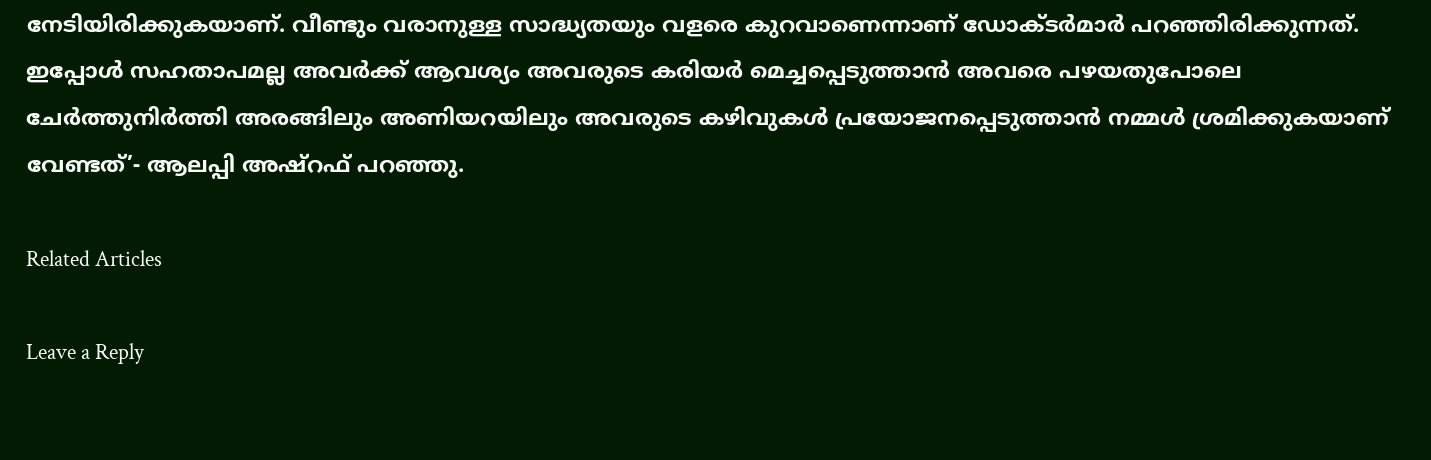നേടിയിരിക്കുകയാണ്. വീണ്ടും വരാനുള്ള സാദ്ധ്യതയും വളരെ കുറവാണെന്നാണ് ഡോക്ടർമാർ പറഞ്ഞിരിക്കുന്നത്. ഇപ്പോൾ സഹതാപമല്ല അവർക്ക് ആവശ്യം അവരുടെ കരിയർ മെച്ചപ്പെടുത്താൻ അവരെ പഴയതുപോലെ ചേർത്തുനിർത്തി അരങ്ങിലും അണിയറയിലും അവരുടെ കഴിവുകൾ പ്രയോജനപ്പെടുത്താൻ നമ്മൾ ശ്രമിക്കുകയാണ് വേണ്ടത്’- ആലപ്പി അഷ്‌റഫ് പറഞ്ഞു.

Related Articles

Leave a Reply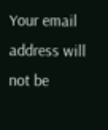Your email address will not be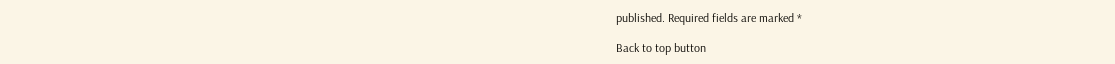published. Required fields are marked *

Back to top button